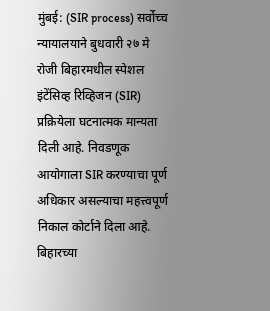मुंबई: (SIR process) सर्वोच्च न्यायालयाने बुधवारी २७ मे रोजी बिहारमधील स्पेशल इंटेंसिव्ह रिव्हिजन (SIR) प्रक्रियेला घटनात्मक मान्यता दिली आहे. निवडणूक आयोगाला SIR करण्याचा पूर्ण अधिकार असल्याचा महत्त्वपूर्ण निकाल कोर्टाने दिला आहे. बिहारच्या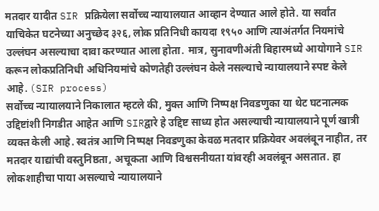मतदार यादीत SIR प्रक्रियेला सर्वोच्च न्यायालयात आव्हान देण्यात आले होते. या सर्वांत याचिकेत घटनेच्या अनुच्छेद ३२६, लोक प्रतिनिधी कायदा १९५० आणि त्याअंतर्गत नियमांचे उल्लंघन असल्याचा दावा करण्यात आला होता. मात्र, सुनावणीअंती बिहारमध्ये आयोगाने SIR करून लोकप्रतिनिधी अधिनियमांचे कोणतेही उल्लंघन केले नसल्याचे न्यायालयाने स्पष्ट केले आहे. (SIR process)
सर्वोच्च न्यायालयाने निकालात म्हटले की, मुक्त आणि निष्पक्ष निवडणुका या थेट घटनात्मक उद्दिष्टांशी निगडीत आहेत आणि SIRद्वारे हे उद्दिष्ट साध्य होत असल्याची न्यायालयाने पूर्ण खात्री व्यक्त केली आहे. स्वतंत्र आणि निष्पक्ष निवडणुका केवळ मतदार प्रक्रियेवर अवलंबून नाहीत, तर मतदार याद्यांची वस्तुनिष्ठता, अचूकता आणि विश्वसनीयता यांवरही अवलंबून असतात. हा लोकशाहीचा पाया असल्याचे न्यायालयाने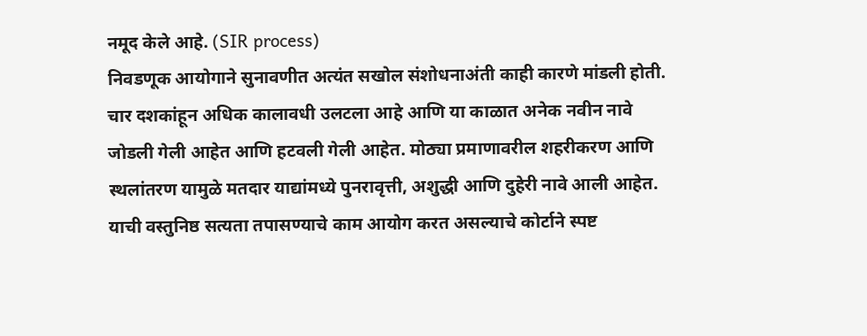नमूद केले आहे. (SIR process)
निवडणूक आयोगाने सुनावणीत अत्यंत सखोल संशोधनाअंती काही कारणे मांडली होती. चार दशकांहून अधिक कालावधी उलटला आहे आणि या काळात अनेक नवीन नावे जोडली गेली आहेत आणि हटवली गेली आहेत. मोठ्या प्रमाणावरील शहरीकरण आणि स्थलांतरण यामुळे मतदार याद्यांमध्ये पुनरावृत्ती, अशुद्धी आणि दुहेरी नावे आली आहेत. याची वस्तुनिष्ठ सत्यता तपासण्याचे काम आयोग करत असल्याचे कोर्टाने स्पष्ट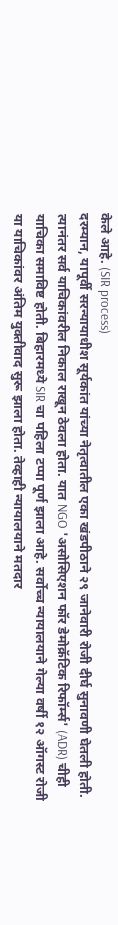केले आहे. (SIR process)
दरम्यान, यापूर्वी सरन्यायाधीश सूर्यकांत यांच्या नेतृत्वातील एका खंडपीठाने २९ जानेवारी रोजी दीर्घ सुनावणी घेतली होती. त्यानंतर सर्व याचिकांवरील निकाल राखून ठेवला होता. यात NGO 'असोसिएशन फॉर डेमोक्रॅटिक रिफॉर्म्स' (ADR) चीही याचिका समाविष्ट होती. बिहारमध्ये SIR चा पहिला टप्पा पूर्ण झाला आहे. सर्वोच्च न्यायालयाने गेल्या वर्षी १२ ऑगस्ट रोजी या याचिकांवर अंतिम युक्तीवाद सुरू झाला होता. तेव्हाही न्यायालयाने मतदार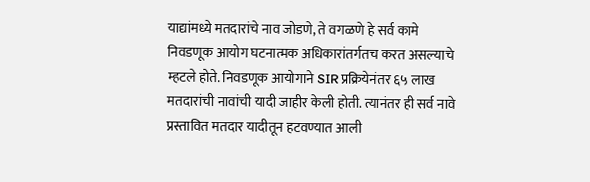याद्यांमध्ये मतदारांचे नाव जोडणे, ते वगळणे हे सर्व कामे निवडणूक आयोग घटनात्मक अधिकारांतर्गतच करत असल्याचे म्हटले होते. निवडणूक आयोगाने SIR प्रक्रियेनंतर ६५ लाख मतदारांची नावांची यादी जाहीर केली होती. त्यानंतर ही सर्व नावे प्रस्तावित मतदार यादीतून हटवण्यात आली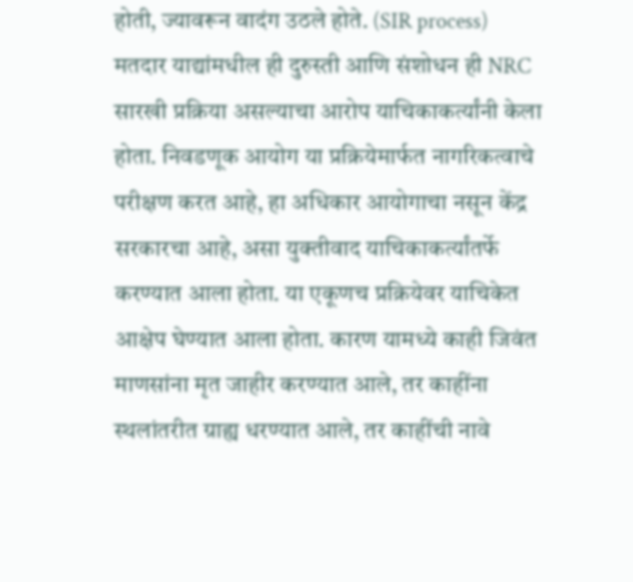होती, ज्यावरून वादंग उठले होते. (SIR process)
मतदार याद्यांमधील ही दुरुस्ती आणि संशोधन ही NRC सारखी प्रक्रिया असल्याचा आरोप याचिकाकर्त्यांनी केला होता. निवडणूक आयोग या प्रक्रियेमार्फत नागरिकत्वाचे परीक्षण करत आहे, हा अधिकार आयोगाचा नसून केंद्र सरकारचा आहे, असा युक्तीवाद याचिकाकर्त्यांतर्फे करण्यात आला होता. या एकूणच प्रक्रियेवर याचिकेत आक्षेप घेण्यात आला होता. कारण यामध्ये काही जिवंत माणसांना मृत जाहीर करण्यात आले, तर काहींना स्थलांतरीत ग्राह्य धरण्यात आले, तर काहींची नावे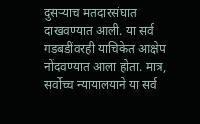दुसऱ्याच मतदारसंघात दाखवण्यात आली. या सर्व गडबडींवरही याचिकेत आक्षेप नोंदवण्यात आला होता. मात्र, सर्वोच्च न्यायालयाने या सर्व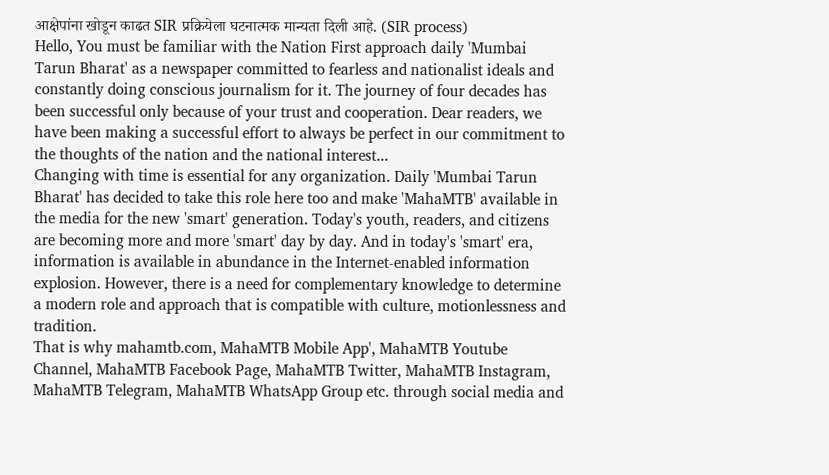आक्षेपांना खोडून काढत SIR प्रक्रियेला घटनात्मक मान्यता दिली आहे. (SIR process)
Hello, You must be familiar with the Nation First approach daily 'Mumbai Tarun Bharat' as a newspaper committed to fearless and nationalist ideals and constantly doing conscious journalism for it. The journey of four decades has been successful only because of your trust and cooperation. Dear readers, we have been making a successful effort to always be perfect in our commitment to the thoughts of the nation and the national interest...
Changing with time is essential for any organization. Daily 'Mumbai Tarun Bharat' has decided to take this role here too and make 'MahaMTB' available in the media for the new 'smart' generation. Today's youth, readers, and citizens are becoming more and more 'smart' day by day. And in today's 'smart' era, information is available in abundance in the Internet-enabled information explosion. However, there is a need for complementary knowledge to determine a modern role and approach that is compatible with culture, motionlessness and tradition.
That is why mahamtb.com, MahaMTB Mobile App', MahaMTB Youtube Channel, MahaMTB Facebook Page, MahaMTB Twitter, MahaMTB Instagram, MahaMTB Telegram, MahaMTB WhatsApp Group etc. through social media and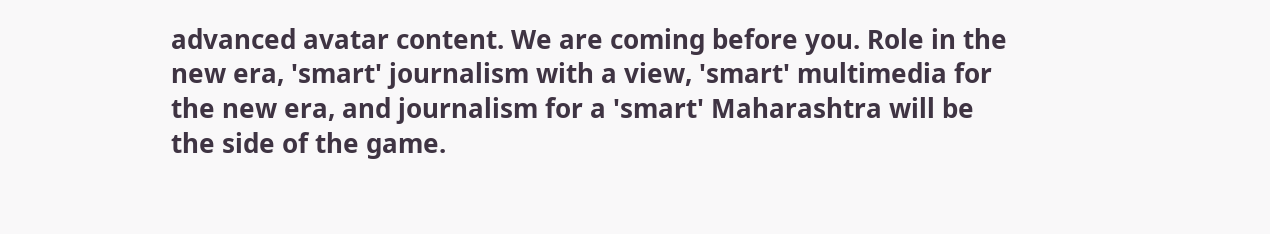advanced avatar content. We are coming before you. Role in the new era, 'smart' journalism with a view, 'smart' multimedia for the new era, and journalism for a 'smart' Maharashtra will be the side of the game.